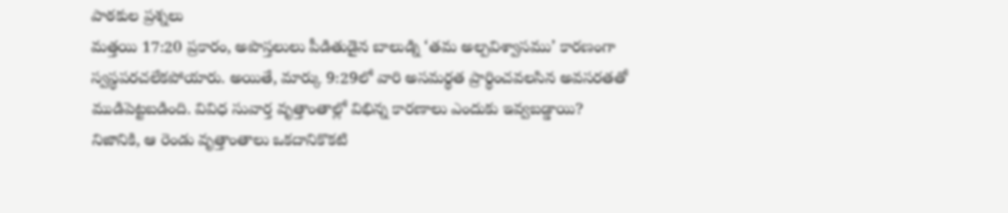పాఠకుల ప్రశ్నలు
మత్తయి 17:20 ప్రకారం, అపొస్తలులు పీడితుడైన బాలుడ్ని ‘తమ అల్పవిశ్వాసము’ కారణంగా స్వస్థపరచలేకపోయారు. అయితే, మార్కు 9:29లో వారి అసమర్థత ప్రార్థించవలసిన అవసరతతో ముడిపెట్టబడింది. వివిధ సువార్త వృత్తాంతాల్లో విభిన్న కారణాలు ఎందుకు ఇవ్వబడ్డాయి?
నిజానికి, ఆ రెండు వృత్తాంతాలు ఒకదానికొకటి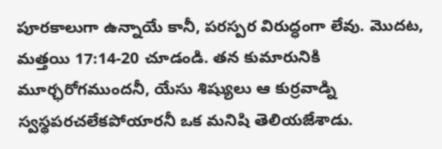పూరకాలుగా ఉన్నాయే కానీ, పరస్పర విరుద్ధంగా లేవు. మొదట, మత్తయి 17:14-20 చూడండి. తన కుమారునికి మూర్ఛరోగముందనీ, యేసు శిష్యులు ఆ కుర్రవాడ్ని స్వస్థపరచలేకపోయారనీ ఒక మనిషి తెలియజేశాడు.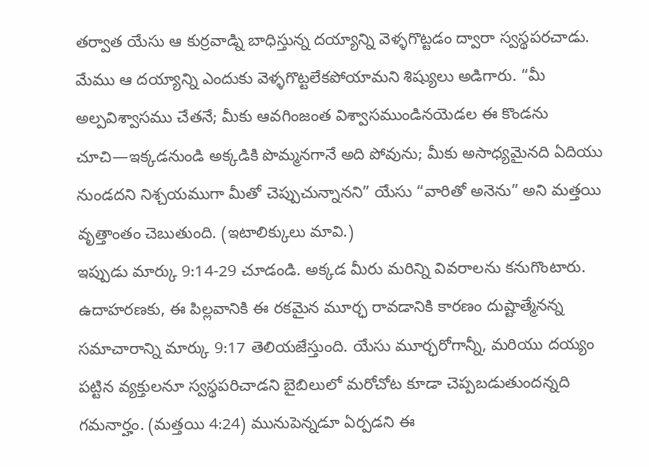తర్వాత యేసు ఆ కుర్రవాడ్ని బాధిస్తున్న దయ్యాన్ని వెళ్ళగొట్టడం ద్వారా స్వస్థపరచాడు. మేము ఆ దయ్యాన్ని ఎందుకు వెళ్ళగొట్టలేకపోయామని శిష్యులు అడిగారు. “మీ అల్పవిశ్వాసము చేతనే; మీకు ఆవగింజంత విశ్వాసముండినయెడల ఈ కొండను చూచి—ఇక్కడనుండి అక్కడికి పొమ్మనగానే అది పోవును; మీకు అసాధ్యమైనది ఏదియు నుండదని నిశ్చయముగా మీతో చెప్పుచున్నానని” యేసు “వారితో అనెను” అని మత్తయి వృత్తాంతం చెబుతుంది. (ఇటాలిక్కులు మావి.)
ఇప్పుడు మార్కు 9:14-29 చూడండి. అక్కడ మీరు మరిన్ని వివరాలను కనుగొంటారు. ఉదాహరణకు, ఈ పిల్లవానికి ఈ రకమైన మూర్ఛ రావడానికి కారణం దుష్టాత్మేనన్న సమాచారాన్ని మార్కు 9:17 తెలియజేస్తుంది. యేసు మూర్ఛరోగాన్నీ, మరియు దయ్యం పట్టిన వ్యక్తులనూ స్వస్థపరిచాడని బైబిలులో మరోచోట కూడా చెప్పబడుతుందన్నది గమనార్హం. (మత్తయి 4:24) మునుపెన్నడూ ఏర్పడని ఈ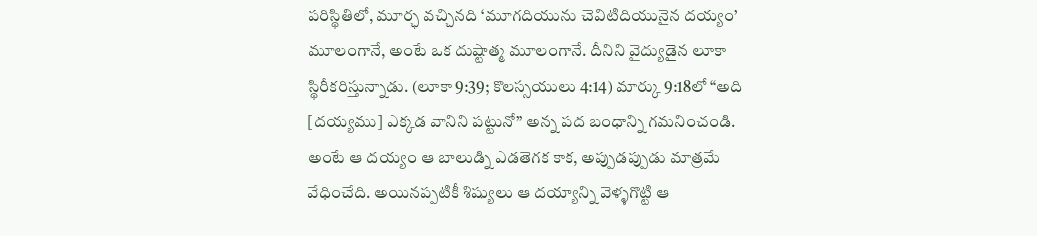పరిస్థితిలో, మూర్ఛ వచ్చినది ‘మూగదియును చెవిటిదియునైన దయ్యం’ మూలంగానే, అంటే ఒక దుష్టాత్మ మూలంగానే. దీనిని వైద్యుడైన లూకా స్థిరీకరిస్తున్నాడు. (లూకా 9:39; కొలస్సయులు 4:14) మార్కు 9:18లో “అది [దయ్యము] ఎక్కడ వానిని పట్టునో” అన్న పద బంధాన్ని గమనించండి. అంటే ఆ దయ్యం ఆ బాలుడ్ని ఎడతెగక కాక, అప్పుడప్పుడు మాత్రమే వేధించేది. అయినప్పటికీ శిష్యులు ఆ దయ్యాన్ని వెళ్ళగొట్టి ఆ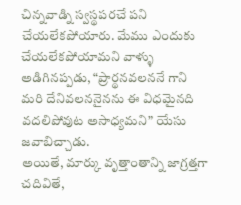చిన్నవాడ్ని స్వస్థపరచే పని చేయలేకపోయారు. మేము ఎందుకు చేయలేకపోయామని వాళ్ళు అడిగినప్పడు, “ప్రార్థనవలననే గాని మరి దేనివలననైనను ఈ విధమైనది వదలిపోవుట అసాధ్యమని” యేసు జవాబిచ్చాడు.
అయితే, మార్కు వృత్తాంతాన్ని జాగ్రత్తగా చదివితే,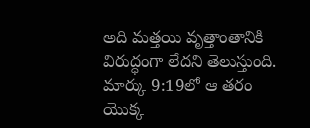అది మత్తయి వృత్తాంతానికి విరుద్ధంగా లేదని తెలుస్తుంది. మార్కు 9:19లో ఆ తరం యొక్క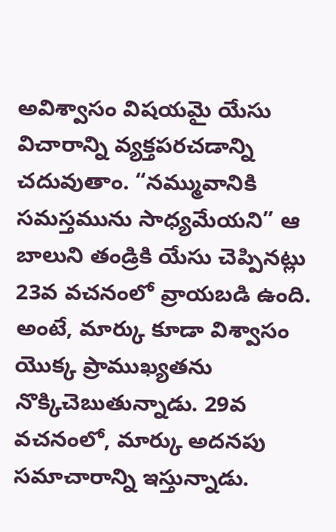అవిశ్వాసం విషయమై యేసు విచారాన్ని వ్యక్తపరచడాన్ని చదువుతాం. “నమ్మువానికి సమస్తమును సాధ్యమేయని” ఆ బాలుని తండ్రికి యేసు చెప్పినట్లు 23వ వచనంలో వ్రాయబడి ఉంది. అంటే, మార్కు కూడా విశ్వాసం యొక్క ప్రాముఖ్యతను నొక్కిచెబుతున్నాడు. 29వ వచనంలో, మార్కు అదనపు సమాచారాన్ని ఇస్తున్నాడు.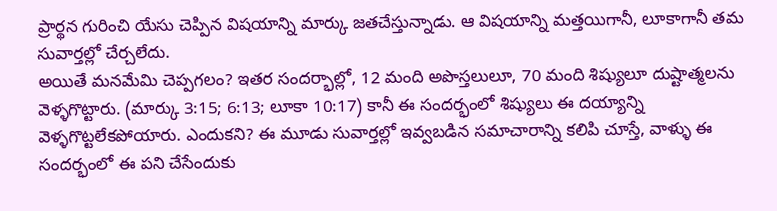ప్రార్థన గురించి యేసు చెప్పిన విషయాన్ని మార్కు జతచేస్తున్నాడు. ఆ విషయాన్ని మత్తయిగానీ, లూకాగానీ తమ సువార్తల్లో చేర్చలేదు.
అయితే మనమేమి చెప్పగలం? ఇతర సందర్భాల్లో, 12 మంది అపొస్తలులూ, 70 మంది శిష్యులూ దుష్టాత్మలను వెళ్ళగొట్టారు. (మార్కు 3:15; 6:13; లూకా 10:17) కానీ ఈ సందర్భంలో శిష్యులు ఈ దయ్యాన్ని వెళ్ళగొట్టలేకపోయారు. ఎందుకని? ఈ మూడు సువార్తల్లో ఇవ్వబడిన సమాచారాన్ని కలిపి చూస్తే, వాళ్ళు ఈ సందర్భంలో ఈ పని చేసేందుకు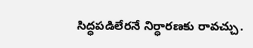సిద్ధపడిలేరనే నిర్ధారణకు రావచ్చు.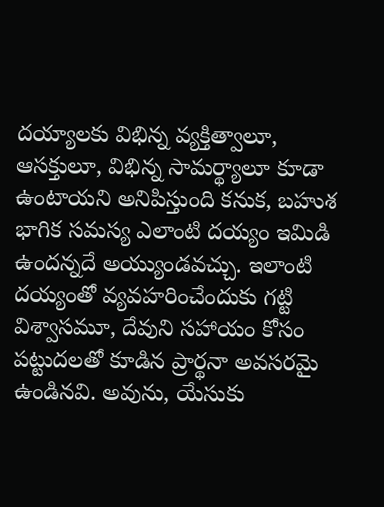దయ్యాలకు విభిన్న వ్యక్తిత్వాలూ, ఆసక్తులూ, విభిన్న సామర్థ్యాలూ కూడా ఉంటాయని అనిపిస్తుంది కనుక, బహుశ భాగిక సమస్య ఎలాంటి దయ్యం ఇమిడి ఉందన్నదే అయ్యుండవచ్చు. ఇలాంటి దయ్యంతో వ్యవహరించేందుకు గట్టి విశ్వాసమూ, దేవుని సహాయం కోసం పట్టుదలతో కూడిన ప్రార్థనా అవసరమై ఉండినవి. అవును, యేసుకు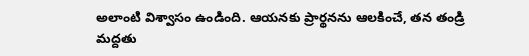అలాంటి విశ్వాసం ఉండింది. ఆయనకు ప్రార్థనను ఆలకించే, తన తండ్రి మద్దతు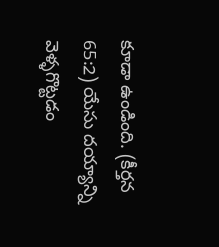కూడా ఉండింది. (కీర్తన 65:2) యేసు దయ్యాన్ని వెళ్ళగొట్టడం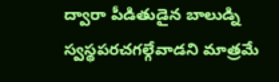ద్వారా పీడితుడైన బాలుడ్ని స్వస్థపరచగల్గేవాడని మాత్రమే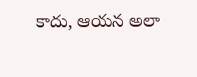కాదు, ఆయన అలా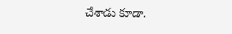చేశాడు కూడా.